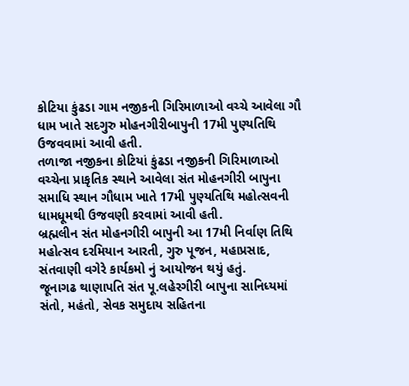કોટિયા કુંઢડા ગામ નજીકની ગિરિમાળાઓ વચ્ચે આવેલા ગૌ ધામ ખાતે સદગુરુ મોહનગીરીબાપુની 17મી પુણ્યતિથિ ઉજવવામાં આવી હતી.
તળાજા નજીકના કોટિયાં કુંઢડા નજીકની ગિરિમાળાઓ વચ્ચેના પ્રાકૃતિક સ્થાને આવેલા સંત મોહનગીરી બાપુના સમાધિ સ્થાન ગૌધામ ખાતે 17મી પુણ્યતિથિ મહોત્સવની ધામધૂમથી ઉજવણી કરવામાં આવી હતી.
બ્રહ્મલીન સંત મોહનગીરી બાપુની આ 17મી નિર્વાણ તિથિ મહોત્સવ દરમિયાન આરતી, ગુરુ પૂજન, મહાપ્રસાદ, સંતવાણી વગેરે કાર્યકમો નું આયોજન થયું હતું.
જૂનાગઢ થાણાપતિ સંત પૂ.લહેરગીરી બાપુના સાનિધ્યમાં સંતો, મહંતો, સેવક સમુદાય સહિતના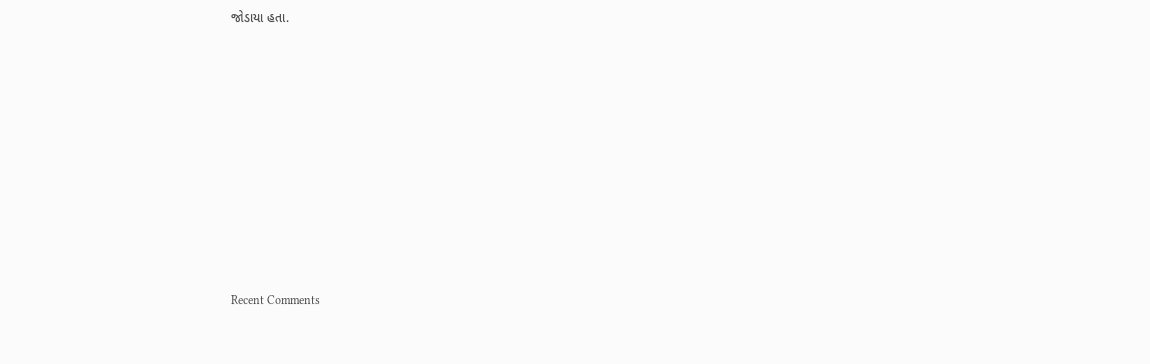જોડાયા હતા.














Recent Comments